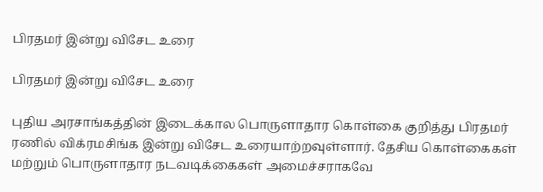பிரதமர் இன்று விசேட உரை

பிரதமர் இன்று விசேட உரை

புதிய அரசாங்கத்தின் இடைக்கால பொருளாதார கொள்கை குறித்து பிரதமர் ரணில் விக்ரமசிங்க இன்று விசேட உரையாற்றவுள்ளார். தேசிய கொள்கைகள் மற்றும் பொருளாதார நடவடிக்கைகள் அமைச்சராகவே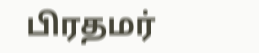பிரதமர்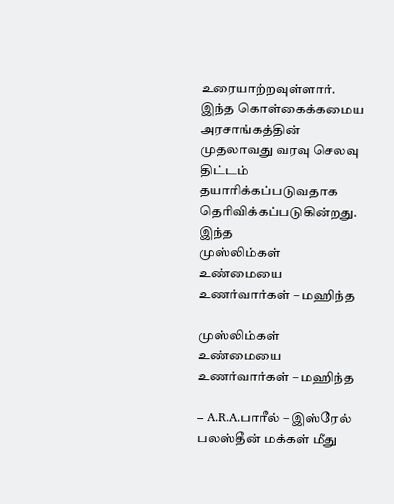உரையாற்றவுள்ளார். இந்த கொள்கைக்கமைய அரசாங்கத்தின் முதலாவது வரவு செலவு திட்டம் தயாரிக்கப்படுவதாக தெரிவிக்கப்படுகின்றது. இந்த
முஸ்லிம்கள் உண்மையை உணர்வார்கள் – மஹிந்த

முஸ்லிம்கள் உண்மையை உணர்வார்கள் – மஹிந்த

– A.R.A.பாரீல் – இஸ்ரேல் பலஸ்தீன் மக்கள் மீது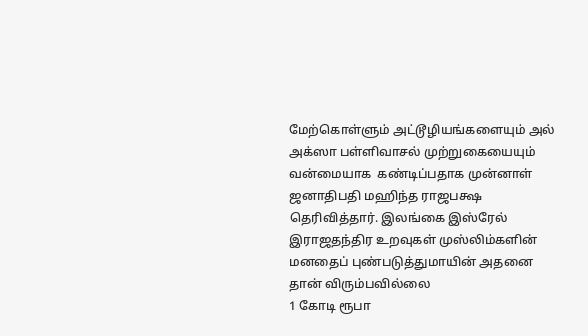மேற்கொள்ளும் அட்டூழியங்களையும் அல் அக்ஸா பள்ளிவாசல் முற்றுகையையும் வன்மையாக  கண்டிப்பதாக முன்னாள் ஜனாதிபதி மஹிந்த ராஜபக்ஷ தெரிவித்தார். இலங்கை இஸ்ரேல் இராஜதந்திர உறவுகள் முஸ்லிம்களின் மனதைப் புண்படுத்துமாயின் அதனை தான் விரும்பவில்லை
1 கோடி ரூபா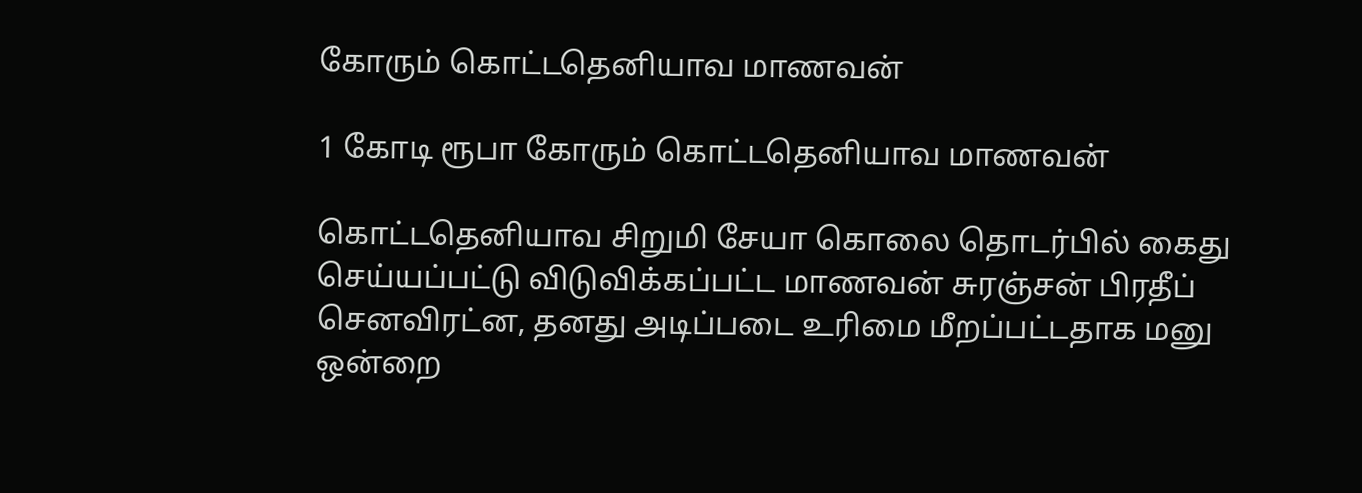கோரும் கொட்டதெனியாவ மாணவன்

1 கோடி ரூபா கோரும் கொட்டதெனியாவ மாணவன்

கொட்டதெனியாவ சிறுமி சேயா கொலை தொடர்பில் கைது செய்யப்பட்டு விடுவிக்கப்பட்ட மாணவன் சுரஞ்சன் பிரதீப் செனவிரட்ன, தனது அடிப்படை உரிமை மீறப்பட்டதாக மனு ஒன்றை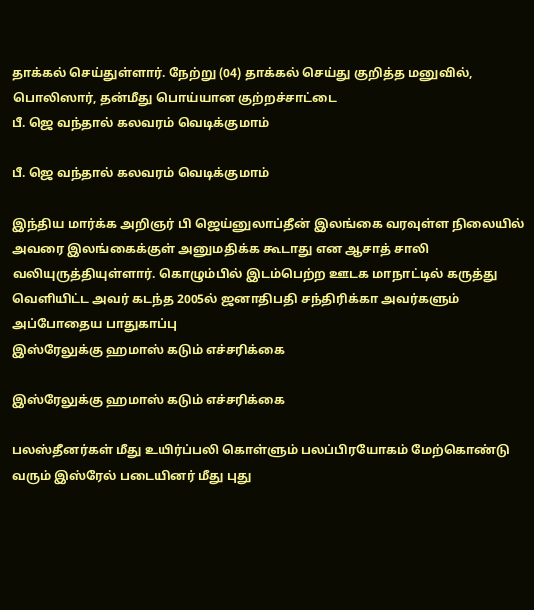தாக்கல் செய்துள்ளார். நேற்று (04) தாக்கல் செய்து குறித்த மனுவில், பொலிஸார், தன்மீது பொய்யான குற்றச்சாட்டை
பீ. ஜெ வந்தால் கலவரம் வெடிக்குமாம்

பீ. ஜெ வந்தால் கலவரம் வெடிக்குமாம்

இந்திய மார்க்க அறிஞர் பி ஜெய்னுலாப்தீன் இலங்கை வரவுள்ள நிலையில் அவரை இலங்கைக்குள் அனுமதிக்க கூடாது என ஆசாத் சாலி வலியுருத்தியுள்ளார். கொழும்பில் இடம்பெற்ற ஊடக மாநாட்டில் கருத்து வெளியிட்ட அவர் கடந்த 2005ல் ஜனாதிபதி சந்திரிக்கா அவர்களும் அப்போதைய பாதுகாப்பு
இஸ்ரேலுக்கு ஹமாஸ் கடும் எச்சரிக்கை

இஸ்ரேலுக்கு ஹமாஸ் கடும் எச்சரிக்கை

பலஸ்தீனர்கள் மீது உயிர்ப்பலி கொள்ளும் பலப்பிரயோகம் மேற்கொண்டு வரும் இஸ்ரேல் படையினர் மீது புது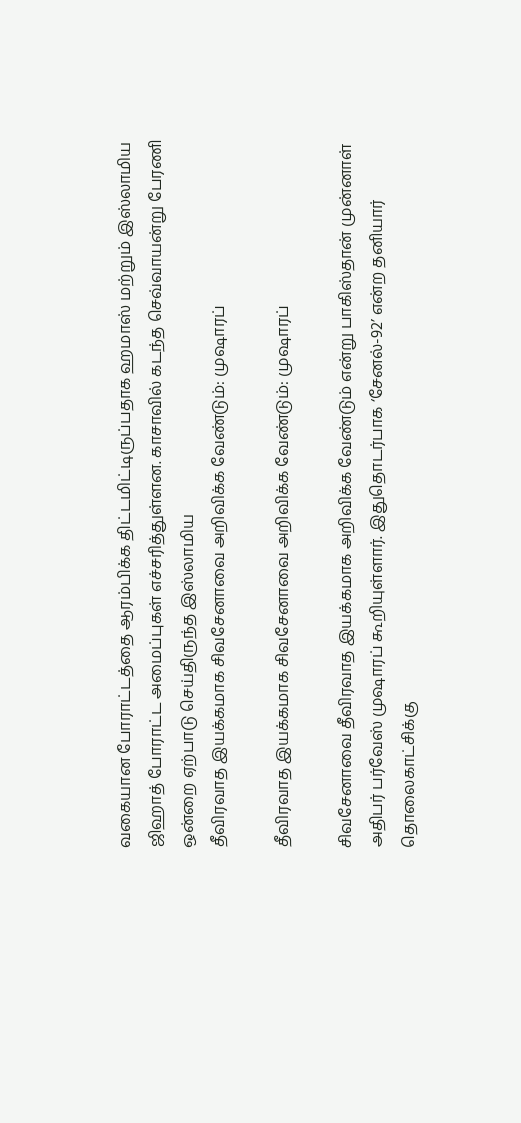வகையான போராட்டத்தை ஆரம்பிக்க திட்டமிட்டிருப்பதாக ஹமாஸ் மற்றும் இஸ்லாமிய ஜிஹாத் போராட்ட அமைப்புகள் எச்சரித்துள்ளன. காசாவில் கடந்த செவ்வாயன்று பேரணி ஒன்றை ஏற்பாடு செய்திருந்த இஸ்லாமிய
தீவிரவாத இயக்கமாக சிவசேனாவை அறிவிக்க வேண்டும்: முஷாரப்

தீவிரவாத இயக்கமாக சிவசேனாவை அறிவிக்க வேண்டும்: முஷாரப்

சிவசேனாவை தீவிரவாத இயக்கமாக அறிவிக்க வேண்டும் என்று பாகிஸ்தான் முன்னாள் அதிபர் பர்வேஸ் முஷாரப் கூறியுள்ளார். இதுதொடர்பாக ‘சேனல்-92’ என்ற தனியார் தொலைகாட்சிக்கு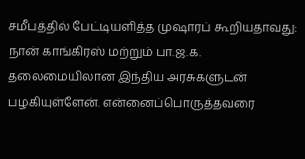சமீபத்தில் பேட்டியளித்த முஷாரப் கூறியதாவது: நான் காங்கிரஸ் மற்றும் பா.ஜ.க. தலைமையிலான இந்திய அரசுகளுடன் பழகியுள்ளேன். என்னைப்பொருத்தவரை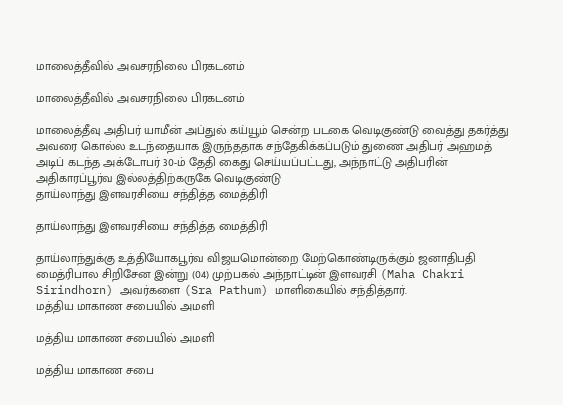மாலைத்தீவில் அவசரநிலை பிரகடனம்

மாலைத்தீவில் அவசரநிலை பிரகடனம்

மாலைத்தீவு அதிபர் யாமீன் அப்துல் கய்யூம் சென்ற படகை வெடிகுண்டு வைத்து தகர்த்து அவரை கொல்ல உடந்தையாக இருந்ததாக சந்தேகிக்கப்படும் துணை அதிபர் அஹமத் அடிப் கடந்த அக்டோபர் 30-ம் தேதி கைது செய்யப்பட்டது, அந்நாட்டு அதிபரின் அதிகாரப்பூர்வ இல்லத்திற்கருகே வெடிகுண்டு
தாய்லாந்து இளவரசியை சந்தித்த மைத்திரி

தாய்லாந்து இளவரசியை சந்தித்த மைத்திரி

தாய்லாந்துக்கு உத்தியோகபூர்வ விஜயமொன்றை மேற்கொண்டிருக்கும் ஜனாதிபதி மைத்ரிபால சிறிசேன இன்று (04) முற்பகல் அந்நாட்டின் இளவரசி (Maha Chakri Sirindhorn) அவர்களை (Sra Pathum) மாளிகையில் சந்தித்தார்.
மத்திய மாகாண சபையில் அமளி

மத்திய மாகாண சபையில் அமளி

மத்திய மாகாண சபை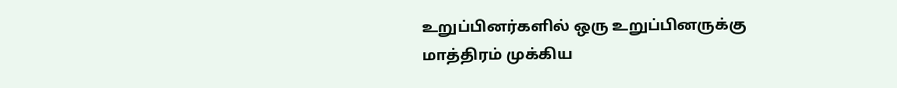உறுப்பினர்களில் ஒரு உறுப்பினருக்கு மாத்திரம் முக்கிய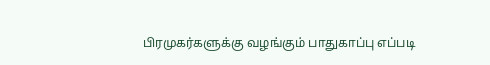பிரமுகர்களுக்கு வழங்கும் பாதுகாப்பு எப்படி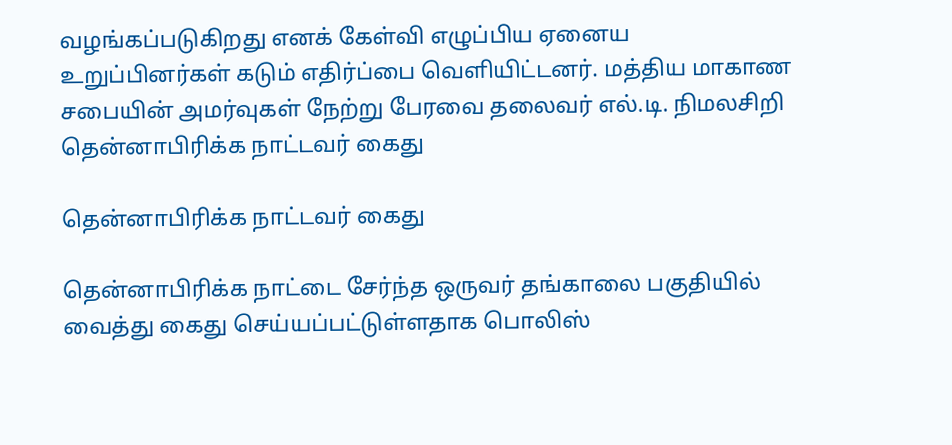வழங்கப்படுகிறது எனக் கேள்வி எழுப்பிய ஏனைய உறுப்பினர்கள் கடும் எதிர்ப்பை வெளியிட்டனர். மத்திய மாகாண சபையின் அமர்வுகள் நேற்று பேரவை தலைவர் எல்.டி. நிமலசிறி
தென்னாபிரிக்க நாட்டவர் கைது

தென்னாபிரிக்க நாட்டவர் கைது

தென்னாபிரிக்க நாட்டை சேர்ந்த ஒருவர் தங்காலை பகுதியில் வைத்து கைது செய்யப்பட்டுள்ளதாக பொலிஸ்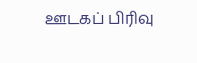ஊடகப் பிரிவு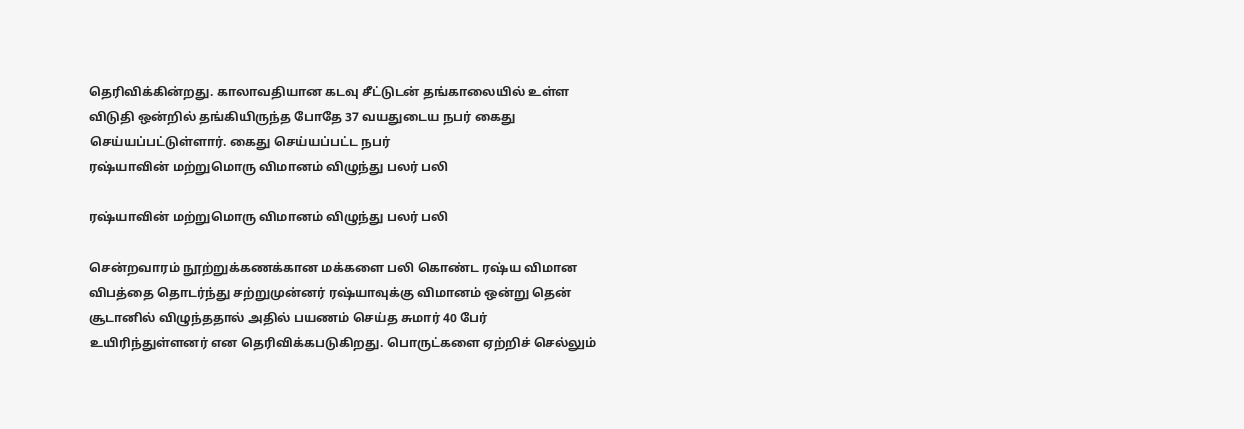தெரிவிக்கின்றது. காலாவதியான கடவு சீட்டுடன் தங்காலையில் உள்ள விடுதி ஒன்றில் தங்கியிருந்த போதே 37 வயதுடைய நபர் கைது செய்யப்பட்டுள்ளார். கைது செய்யப்பட்ட நபர்
ரஷ்யாவின் மற்றுமொரு விமானம் விழுந்து பலர் பலி

ரஷ்யாவின் மற்றுமொரு விமானம் விழுந்து பலர் பலி

சென்றவாரம் நூற்றுக்கணக்கான மக்களை பலி கொண்ட ரஷ்ய விமான விபத்தை தொடர்ந்து சற்றுமுன்னர் ரஷ்யாவுக்கு விமானம் ஒன்று தென் சூடானில் விழுந்ததால் அதில் பயணம் செய்த சுமார் 40 பேர் உயிரிந்துள்ளனர் என தெரிவிக்கபடுகிறது. பொருட்களை ஏற்றிச் செல்லும்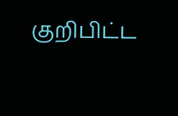குறிபிட்ட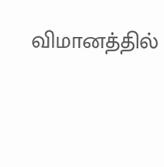விமானத்தில்